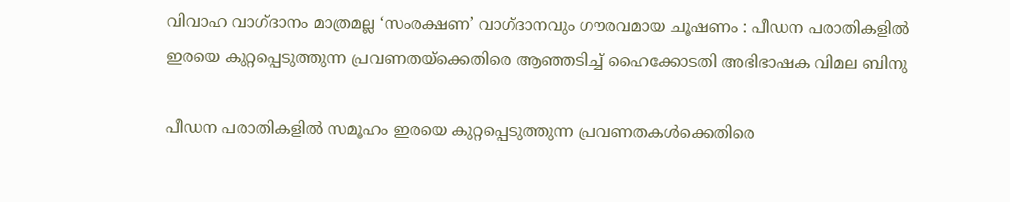വിവാഹ വാഗ്ദാനം മാത്രമല്ല ‘സംരക്ഷണ’ വാഗ്ദാനവും ഗൗരവമായ ചൂഷണം : പീഡന പരാതികളിൽ ഇരയെ കുറ്റപ്പെടുത്തുന്ന പ്രവണതയ്ക്കെതിരെ ആഞ്ഞടിച്ച് ഹൈക്കോടതി അഭിഭാഷക വിമല ബിനു

പീഡന പരാതികളിൽ സമൂഹം ഇരയെ കുറ്റപ്പെടുത്തുന്ന പ്രവണതകൾക്കെതിരെ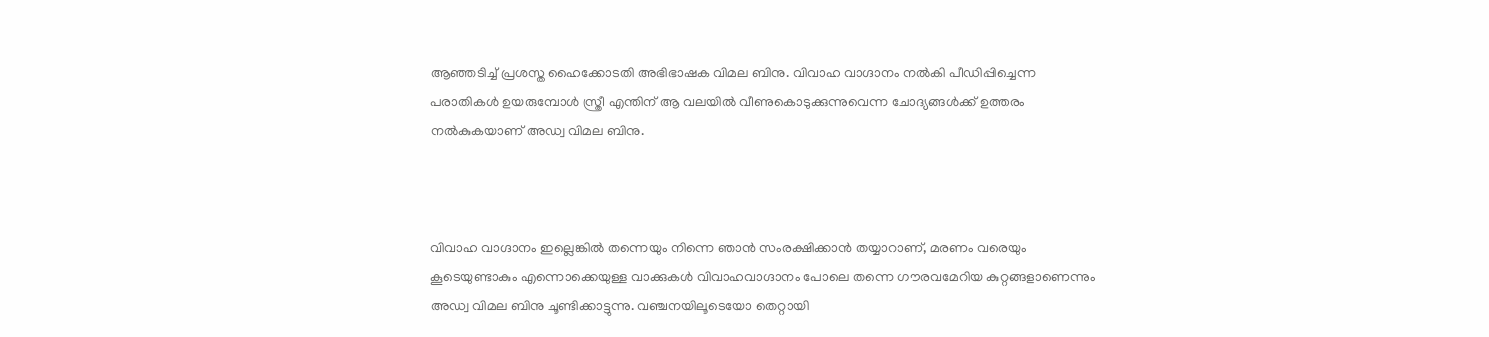ആഞ്ഞടിച്ച് പ്രശസ്ത ഹൈക്കോടതി അഭിഭാഷക വിമല ബിനു. വിവാഹ വാഗ്ദാനം നൽകി പീഡിപ്പിച്ചെന്ന പരാതികൾ ഉയരുമ്പോൾ സ്ത്രീ എന്തിന് ആ വലയിൽ വീണുകൊടുക്കുന്നുവെന്ന ചോദ്യങ്ങൾക്ക് ഉത്തരം നൽകുകയാണ് അഡ്വ വിമല ബിനു.



വിവാഹ വാഗ്ദാനം ഇല്ലെങ്കിൽ തന്നെയും നിന്നെ ഞാൻ സംരക്ഷിക്കാൻ തയ്യാറാണ്, മരണം വരെയും കൂടെയുണ്ടാകും എന്നൊക്കെയുള്ള വാക്കുകൾ വിവാഹവാഗ്ദാനം പോലെ തന്നെ ഗൗരവമേറിയ കുറ്റങ്ങളാണെന്നും അഡ്വ വിമല ബിനു ചൂണ്ടിക്കാട്ടുന്നു. വഞ്ചനയിലൂടെയോ തെറ്റായി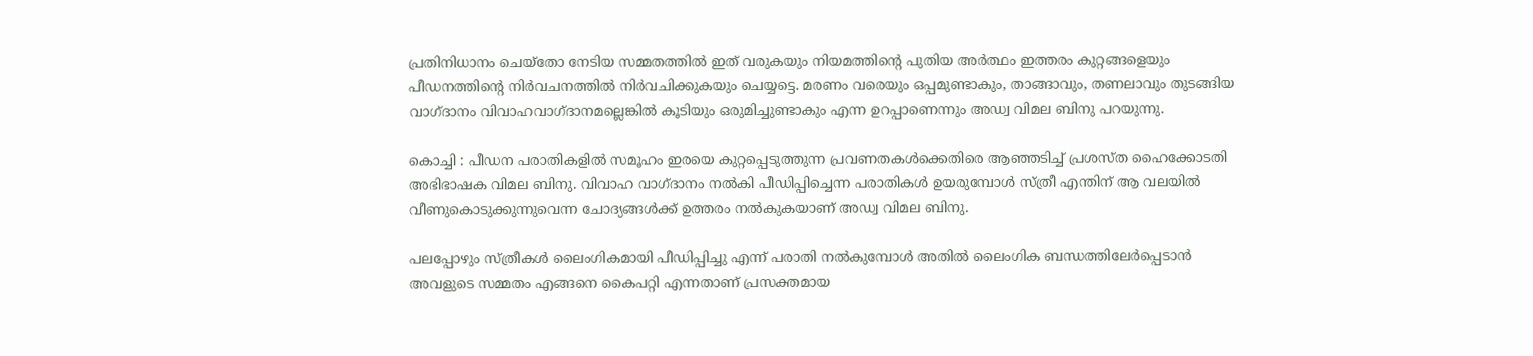പ്രതിനിധാനം ചെയ്തോ നേടിയ സമ്മതത്തിൽ ഇത് വരുകയും നിയമത്തിന്റെ പുതിയ അർത്ഥം ഇത്തരം കുറ്റങ്ങളെയും പീഡനത്തിന്റെ നിർവചനത്തിൽ നിർവചിക്കുകയും ചെയ്യട്ടെ. മരണം വരെയും ഒപ്പമുണ്ടാകും, താങ്ങാവും, തണലാവും തുടങ്ങിയ വാഗ്ദാനം വിവാഹവാഗ്ദാനമല്ലെങ്കിൽ കൂടിയും ഒരുമിച്ചുണ്ടാകും എന്ന ഉറപ്പാണെന്നും അഡ്വ വിമല ബിനു പറയുന്നു.

കൊച്ചി : പീഡന പരാതികളിൽ സമൂഹം ഇരയെ കുറ്റപ്പെടുത്തുന്ന പ്രവണതകൾക്കെതിരെ ആഞ്ഞടിച്ച് പ്രശസ്ത ഹൈക്കോടതി അഭിഭാഷക വിമല ബിനു. വിവാഹ വാഗ്ദാനം നൽകി പീഡിപ്പിച്ചെന്ന പരാതികൾ ഉയരുമ്പോൾ സ്ത്രീ എന്തിന് ആ വലയിൽ വീണുകൊടുക്കുന്നുവെന്ന ചോദ്യങ്ങൾക്ക് ഉത്തരം നൽകുകയാണ് അഡ്വ വിമല ബിനു.

പലപ്പോഴും സ്ത്രീകൾ ലൈംഗികമായി പീഡിപ്പിച്ചു എന്ന് പരാതി നൽകുമ്പോൾ അതിൽ ലൈംഗിക ബന്ധത്തിലേർപ്പെടാൻ അവളുടെ സമ്മതം എങ്ങനെ കൈപറ്റി എന്നതാണ് പ്രസക്തമായ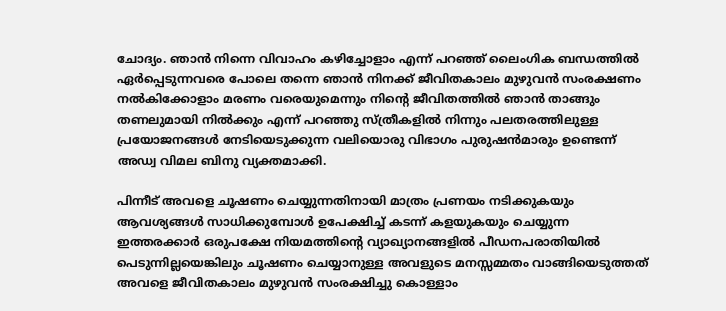ചോദ്യം. ഞാൻ നിന്നെ വിവാഹം കഴിച്ചോളാം എന്ന് പറഞ്ഞ് ലൈംഗിക ബന്ധത്തിൽ ഏർപ്പെടുന്നവരെ പോലെ തന്നെ ഞാൻ നിനക്ക് ജീവിതകാലം മുഴുവൻ സംരക്ഷണം നൽകിക്കോളാം മരണം വരെയുമെന്നും നിന്റെ ജീവിതത്തിൽ ഞാൻ താങ്ങും തണലുമായി നിൽക്കും എന്ന് പറഞ്ഞു സ്ത്രീകളിൽ നിന്നും പലതരത്തിലുള്ള പ്രയോജനങ്ങൾ നേടിയെടുക്കുന്ന വലിയൊരു വിഭാഗം പുരുഷൻമാരും ഉണ്ടെന്ന് അഡ്വ വിമല ബിനു വ്യക്തമാക്കി.

പിന്നീട് അവളെ ചൂഷണം ചെയ്യുന്നതിനായി മാത്രം പ്രണയം നടിക്കുകയും ആവശ്യങ്ങൾ സാധിക്കുമ്പോൾ ഉപേക്ഷിച്ച് കടന്ന് കളയുകയും ചെയ്യുന്ന ഇത്തരക്കാർ ഒരുപക്ഷേ നിയമത്തിന്റെ വ്യാഖ്യാനങ്ങളിൽ പീഡനപരാതിയിൽ പെടുന്നില്ലയെങ്കിലും ചൂഷണം ചെയ്യാനുള്ള അവളുടെ മനസ്സമ്മതം വാങ്ങിയെടുത്തത് അവളെ ജീവിതകാലം മുഴുവൻ സംരക്ഷിച്ചു കൊള്ളാം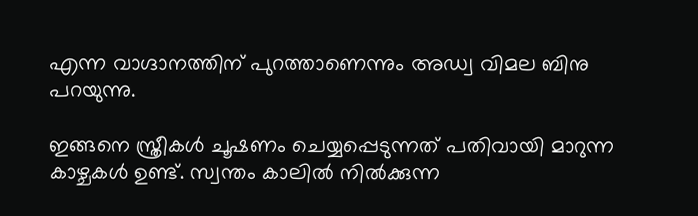എന്ന വാഗ്ദാനത്തിന് പുറത്താണെന്നും അഡ്വ വിമല ബിനു പറയുന്നു.

ഇങ്ങനെ സ്ത്രീകൾ ചൂഷണം ചെയ്യപ്പെടുന്നത് പതിവായി മാറുന്ന കാഴ്ചകൾ ഉണ്ട്. സ്വന്തം കാലിൽ നിൽക്കുന്ന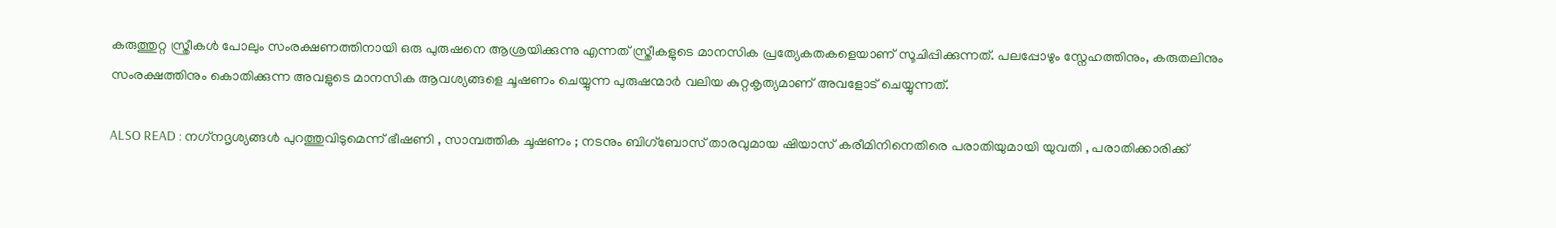കരുത്തുറ്റ സ്ത്രീകൾ പോലും സംരക്ഷണത്തിനായി ഒരു പുരുഷനെ ആശ്രയിക്കുന്നു എന്നത് സ്ത്രീകളുടെ മാനസിക പ്രത്യേകതകളെയാണ് സൂചിപ്പിക്കുന്നത്. പലപ്പോഴും സ്നേഹത്തിനും, കരുതലിനും സംരക്ഷത്തിനും കൊതിക്കുന്ന അവളുടെ മാനസിക ആവശ്യങ്ങളെ ചൂഷണം ചെയ്യുന്ന പുരുഷന്മാർ വലിയ കുറ്റകൃത്യമാണ് അവളോട്‌ ചെയ്യുന്നത്.

ALSO READ : നഗ്‌നദൃശ്യങ്ങൾ പുറത്തുവിടുമെന്ന് ഭീഷണി , സാമ്പത്തിക ചൂഷണം ; നടനും ബിഗ്‌ബോസ് താരവുമായ ഷിയാസ് കരീമിനിനെതിരെ പരാതിയുമായി യുവതി , പരാതിക്കാരിക്ക്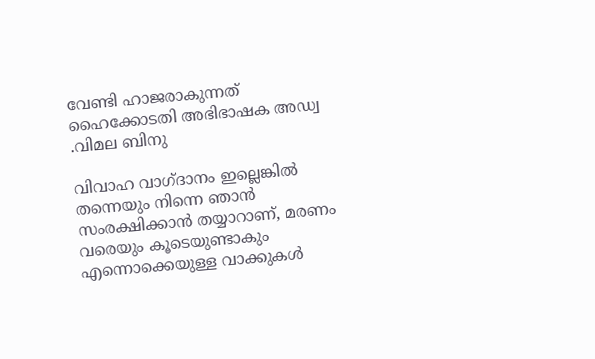വേണ്ടി ഹാജരാകുന്നത് ഹൈക്കോടതി അഭിഭാഷക അഡ്വ .വിമല ബിനു

വിവാഹ വാഗ്ദാനം ഇല്ലെങ്കിൽ തന്നെയും നിന്നെ ഞാൻ സംരക്ഷിക്കാൻ തയ്യാറാണ്, മരണം വരെയും കൂടെയുണ്ടാകും എന്നൊക്കെയുള്ള വാക്കുകൾ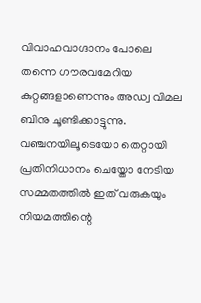വിവാഹവാഗ്ദാനം പോലെ തന്നെ ഗൗരവമേറിയ കുറ്റങ്ങളാണെന്നും അഡ്വ വിമല ബിനു ചൂണ്ടിക്കാട്ടുന്നു. വഞ്ചനയിലൂടെയോ തെറ്റായി പ്രതിനിധാനം ചെയ്തോ നേടിയ സമ്മതത്തിൽ ഇത് വരുകയും നിയമത്തിന്റെ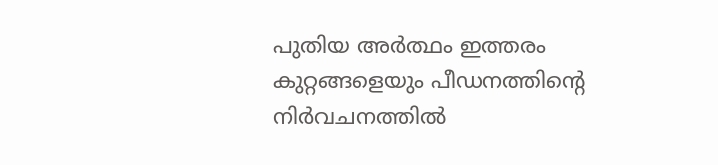പുതിയ അർത്ഥം ഇത്തരം കുറ്റങ്ങളെയും പീഡനത്തിന്റെ നിർവചനത്തിൽ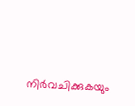നിർവചിക്കുകയും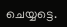ചെയ്യട്ടെ.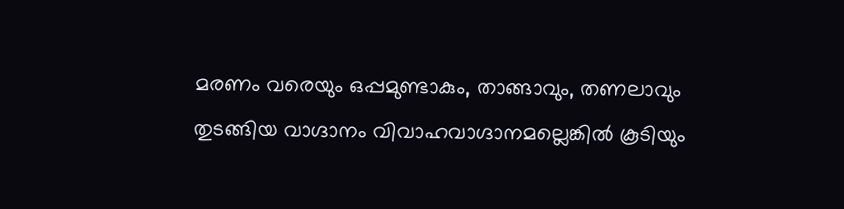മരണം വരെയും ഒപ്പമുണ്ടാകും, താങ്ങാവും, തണലാവും തുടങ്ങിയ വാഗ്ദാനം വിവാഹവാഗ്ദാനമല്ലെങ്കിൽ കൂടിയും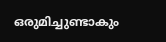ഒരുമിച്ചുണ്ടാകും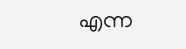എന്ന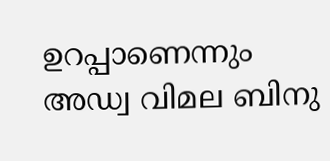ഉറപ്പാണെന്നും അഡ്വ വിമല ബിനു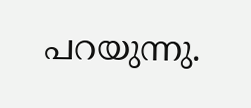പറയുന്നു.